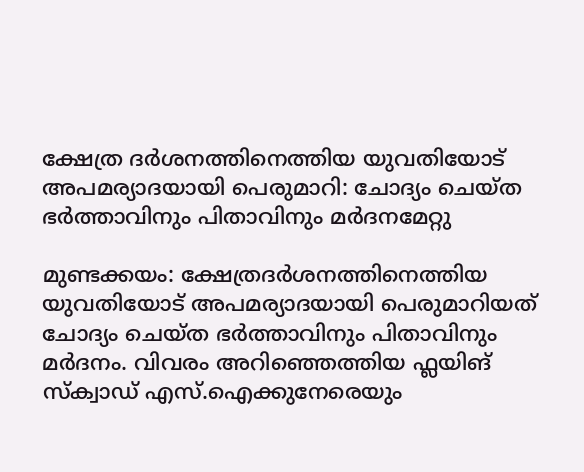ക്ഷേത്ര ദര്‍ശനത്തിനെത്തിയ യുവതിയോട് അപമര്യാദയായി പെരുമാറി: ചോദ്യം ചെയ്ത ഭര്‍ത്താവിനും പിതാവിനും മര്‍ദനമേറ്റു

മുണ്ടക്കയം: ക്ഷേത്രദര്‍ശനത്തിനെത്തിയ യുവതിയോട് അപമര്യാദയായി പെരുമാറിയത് ചോദ്യം ചെയ്ത ഭര്‍ത്താവിനും പിതാവിനും മര്‍ദനം. വിവരം അറിഞ്ഞെത്തിയ ഫ്ലയിങ് സ്‌ക്വാഡ് എസ്.ഐക്കുനേരെയും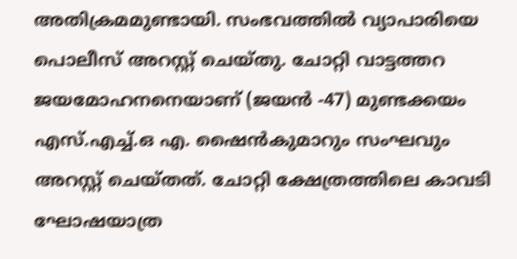അതിക്രമമുണ്ടായി. സംഭവത്തിൽ വ്യാപാരിയെ പൊലീസ് അറസ്റ്റ് ചെയ്തു. ചോറ്റി വാട്ടത്തറ ജയമോഹനനെയാണ് (ജയന്‍ -47) മുണ്ടക്കയം എസ്.എച്ച്.ഒ എ. ഷൈന്‍കുമാറും സംഘവും അറസ്റ്റ് ചെയ്തത്. ചോറ്റി ക്ഷേത്രത്തിലെ കാവടി ഘോഷയാത്ര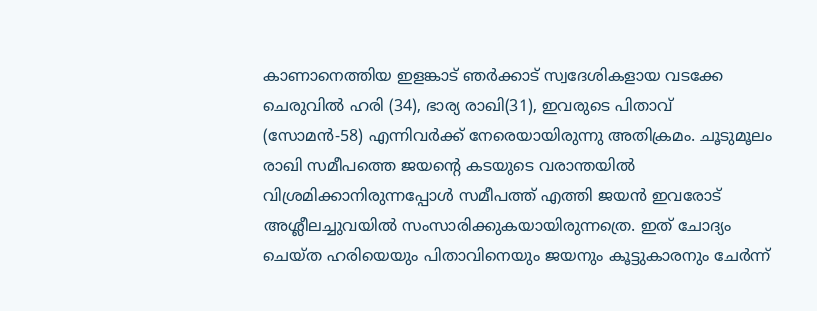കാണാനെത്തിയ ഇളങ്കാട് ഞര്‍ക്കാട് സ്വദേശികളായ വടക്കേ ചെരുവില്‍ ഹരി (34), ഭാര്യ രാഖി(31), ഇവരുടെ പിതാവ് (സോമന്‍-58) എന്നിവര്‍ക്ക് നേരെയായിരുന്നു അതിക്രമം. ചൂടുമൂലം രാഖി സമീപത്തെ ജയന്‍റെ കടയുടെ വരാന്തയില്‍ വിശ്രമിക്കാനിരുന്നപ്പോള്‍ സമീപത്ത് എത്തി ജയന്‍ ഇവരോട് അശ്ലീലച്ചുവയില്‍ സംസാരിക്കുകയായിരുന്നത്രെ. ഇത് ചോദ്യം ചെയ്ത ഹരിയെയും പിതാവിനെയും ജയനും കൂട്ടുകാരനും ചേര്‍ന്ന്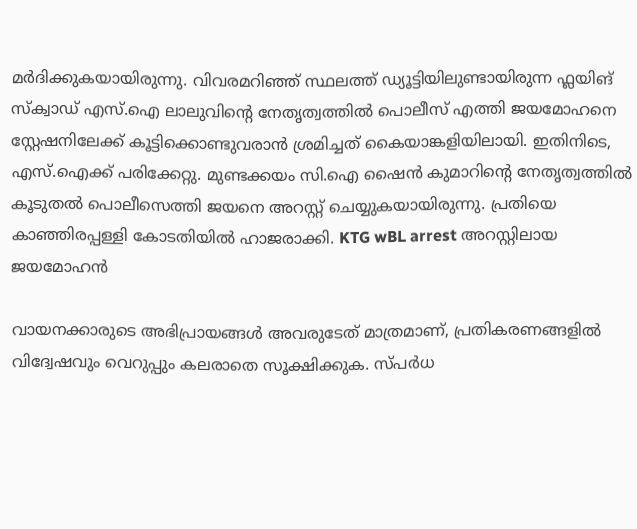മര്‍ദിക്കുകയായിരുന്നു. വിവരമറിഞ്ഞ് സ്ഥലത്ത് ഡ്യൂട്ടിയിലുണ്ടായിരുന്ന ഫ്ലയിങ് സ്‌ക്വാഡ് എസ്.ഐ ലാലുവിന്‍റെ നേതൃത്വത്തില്‍ പൊലീസ് എത്തി ജയമോഹനെ സ്റ്റേഷനിലേക്ക് കൂട്ടിക്കൊണ്ടുവരാന്‍ ശ്രമിച്ചത് കൈയാങ്കളിയിലായി. ഇതിനിടെ, എസ്.ഐക്ക് പരിക്കേറ്റു. മുണ്ടക്കയം സി.ഐ ഷൈന്‍ കുമാറിന്‍റെ നേതൃത്വത്തില്‍ കൂടുതൽ പൊലീസെത്തി ജയനെ അറസ്റ്റ് ചെയ്യുകയായിരുന്നു. പ്രതിയെ കാഞ്ഞിരപ്പള്ളി കോടതിയില്‍ ഹാജരാക്കി. KTG wBL arrest അറസ്റ്റിലായ ജയമോഹൻ

വായനക്കാരുടെ അഭിപ്രായങ്ങള്‍ അവരുടേത് മാത്രമാണ്, പ്രതികരണങ്ങളിൽ വിദ്വേഷവും വെറുപ്പും കലരാതെ സൂക്ഷിക്കുക. സ്പർധ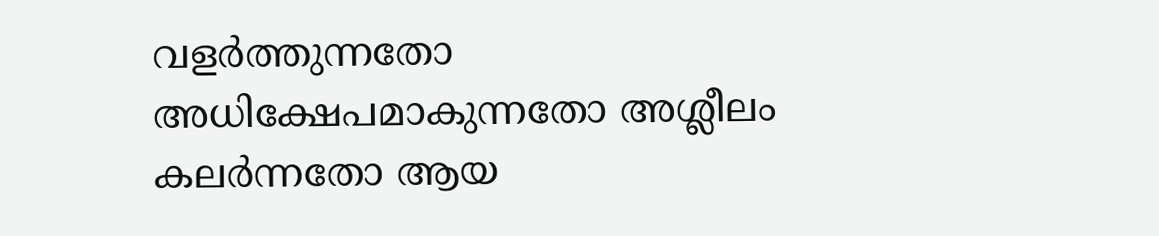വളർത്തുന്നതോ അധിക്ഷേപമാകുന്നതോ അശ്ലീലം കലർന്നതോ ആയ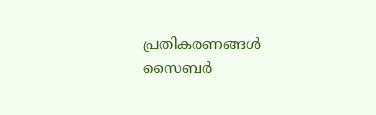പ്രതികരണങ്ങൾ സൈബർ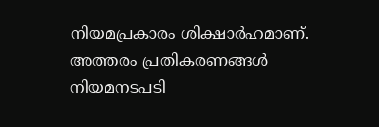നിയമപ്രകാരം ശിക്ഷാർഹമാണ്. അത്തരം പ്രതികരണങ്ങൾ നിയമനടപടി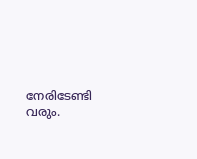നേരിടേണ്ടി വരും.